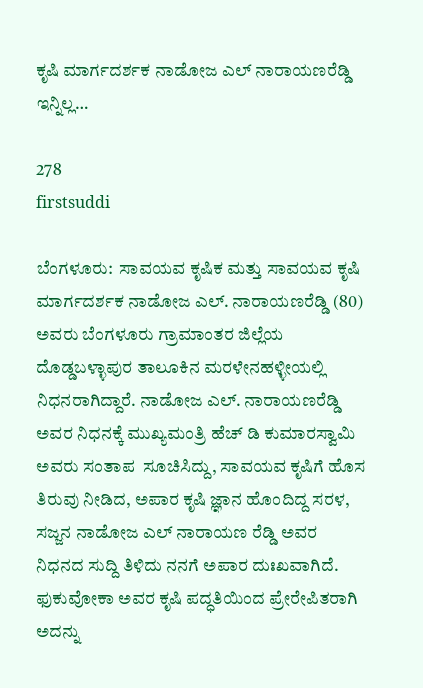ಕೃಷಿ ಮಾರ್ಗದರ್ಶಕ ನಾಡೋಜ ಎಲ್ ನಾರಾಯಣರೆಡ್ಡಿ ಇನ್ನಿಲ್ಲ…

278
firstsuddi

ಬೆಂಗಳೂರು:  ಸಾವಯವ ಕೃಷಿಕ ಮತ್ತು ಸಾವಯವ ಕೃಷಿ ಮಾರ್ಗದರ್ಶಕ ನಾಡೋಜ ಎಲ್. ನಾರಾಯಣರೆಡ್ಡಿ (80) ಅವರು ಬೆಂಗಳೂರು ಗ್ರಾಮಾಂತರ ಜಿಲ್ಲೆಯ ದೊಡ್ಡಬಳ್ಳಾಪುರ ತಾಲೂಕಿನ ಮರಳೇನಹಳ್ಳೀಯಲ್ಲಿ ನಿಧನರಾಗಿದ್ದಾರೆ. ನಾಡೋಜ ಎಲ್. ನಾರಾಯಣರೆಡ್ಡಿ ಅವರ ನಿಧನಕ್ಕೆ ಮುಖ್ಯಮಂತ್ರಿ ಹೆಚ್ ಡಿ ಕುಮಾರಸ್ವಾಮಿ ಅವರು ಸಂತಾಪ  ಸೂಚಿಸಿದ್ದು, ಸಾವಯವ ಕೃಷಿಗೆ ಹೊಸ ತಿರುವು ನೀಡಿದ, ಅಪಾರ ಕೃಷಿ ಜ್ಞಾನ ಹೊಂದಿದ್ದ ಸರಳ, ಸಜ್ಜನ ನಾಡೋಜ ಎಲ್ ನಾರಾಯಣ ರೆಡ್ಡಿ ಅವರ ನಿಧನದ ಸುದ್ದಿ ತಿಳಿದು ನನಗೆ ಅಪಾರ ದುಃಖವಾಗಿದೆ.  ಫುಕುವೋಕಾ ಅವರ ಕೃಷಿ ಪದ್ಧತಿಯಿಂದ ಪ್ರೇರೇಪಿತರಾಗಿ ಅದನ್ನು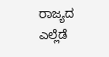ರಾಜ್ಯದ ಎಲ್ಲೆಡೆ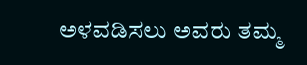ಅಳವಡಿಸಲು ಅವರು ತಮ್ಮ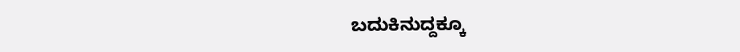ಬದುಕಿನುದ್ದಕ್ಕೂ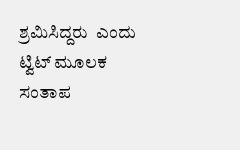ಶ್ರಮಿಸಿದ್ದರು  ಎಂದು ಟ್ವಿಟ್ ಮೂಲಕ ಸಂತಾಪ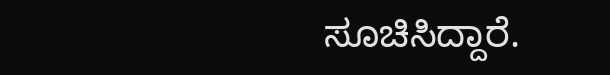ಸೂಚಿಸಿದ್ದಾರೆ.